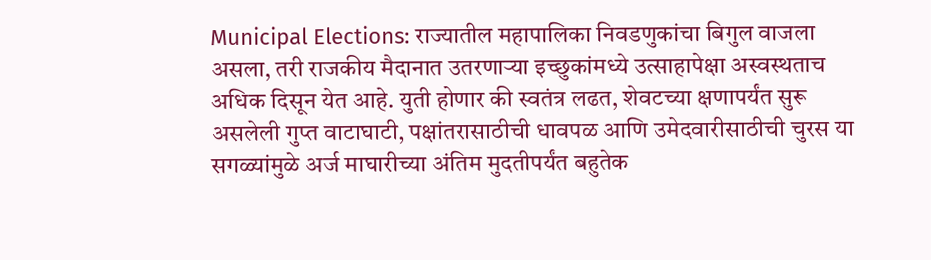Municipal Elections: राज्यातील महापालिका निवडणुकांचा बिगुल वाजला असला, तरी राजकीय मैदानात उतरणाऱ्या इच्छुकांमध्ये उत्साहापेक्षा अस्वस्थताच अधिक दिसून येत आहे. युती होणार की स्वतंत्र लढत, शेवटच्या क्षणापर्यंत सुरू असलेली गुप्त वाटाघाटी, पक्षांतरासाठीची धावपळ आणि उमेदवारीसाठीची चुरस या सगळ्यांमुळे अर्ज माघारीच्या अंतिम मुदतीपर्यंत बहुतेक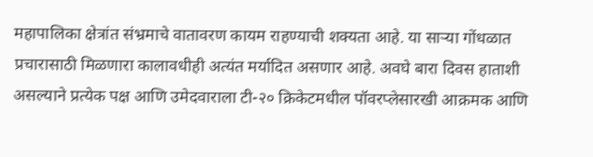महापालिका क्षेत्रांत संभ्रमाचे वातावरण कायम राहण्याची शक्यता आहे. या साऱ्या गोंधळात प्रचारासाठी मिळणारा कालावधीही अत्यंत मर्यादित असणार आहे. अवघे बारा दिवस हाताशी असल्याने प्रत्येक पक्ष आणि उमेदवाराला टी-२० क्रिकेटमधील पॉवरप्लेसारखी आक्रमक आणि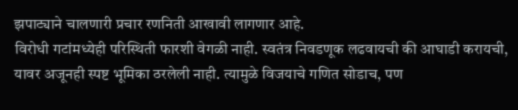झपाट्याने चालणारी प्रचार रणनिती आखावी लागणार आहे.
विरोधी गटांमध्येही परिस्थिती फारशी वेगळी नाही. स्वतंत्र निवडणूक लढवायची की आघाडी करायची, यावर अजूनही स्पष्ट भूमिका ठरलेली नाही. त्यामुळे विजयाचे गणित सोडाच, पण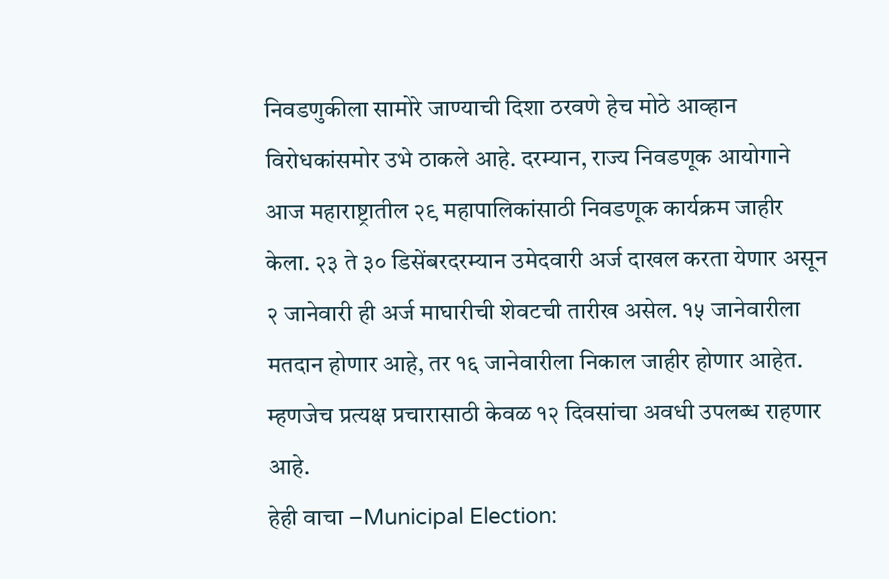निवडणुकीला सामोरे जाण्याची दिशा ठरवणे हेच मोठे आव्हान विरोधकांसमोर उभे ठाकले आहे. दरम्यान, राज्य निवडणूक आयोगाने आज महाराष्ट्रातील २९ महापालिकांसाठी निवडणूक कार्यक्रम जाहीर केला. २३ ते ३० डिसेंबरदरम्यान उमेदवारी अर्ज दाखल करता येणार असून २ जानेवारी ही अर्ज माघारीची शेवटची तारीख असेल. १५ जानेवारीला मतदान होणार आहे, तर १६ जानेवारीला निकाल जाहीर होणार आहेत. म्हणजेच प्रत्यक्ष प्रचारासाठी केवळ १२ दिवसांचा अवधी उपलब्ध राहणार आहे.
हेही वाचा –Municipal Election: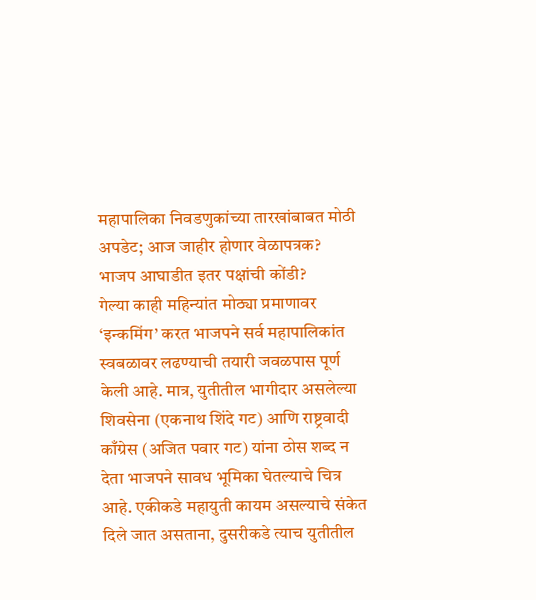महापालिका निवडणुकांच्या तारखांबाबत मोठी अपडेट; आज जाहीर होणार वेळापत्रक?
भाजप आघाडीत इतर पक्षांची कोंडी?
गेल्या काही महिन्यांत मोठ्या प्रमाणावर ‘इन्कमिंग’ करत भाजपने सर्व महापालिकांत स्वबळावर लढण्याची तयारी जवळपास पूर्ण केली आहे. मात्र, युतीतील भागीदार असलेल्या शिवसेना (एकनाथ शिंदे गट) आणि राष्ट्रवादी काँग्रेस (अजित पवार गट) यांना ठोस शब्द न देता भाजपने सावध भूमिका घेतल्याचे चित्र आहे. एकीकडे महायुती कायम असल्याचे संकेत दिले जात असताना, दुसरीकडे त्याच युतीतील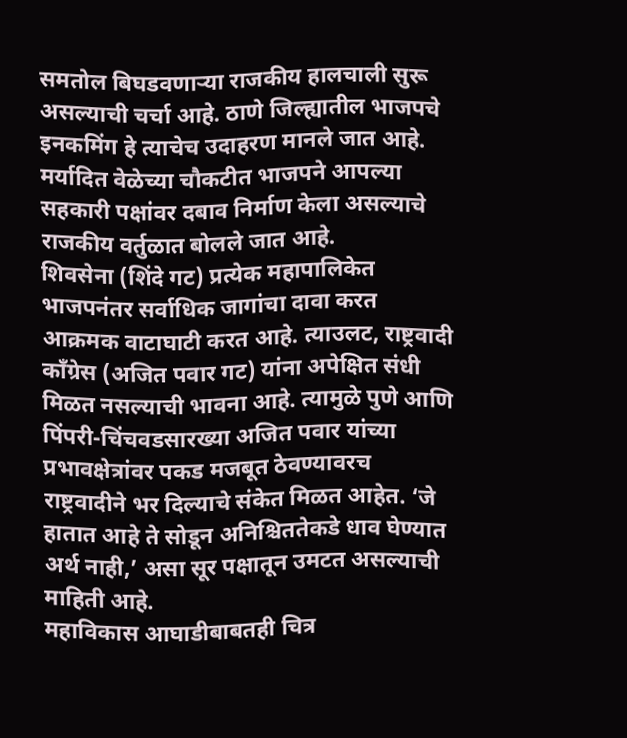समतोल बिघडवणाऱ्या राजकीय हालचाली सुरू असल्याची चर्चा आहे. ठाणे जिल्ह्यातील भाजपचे इनकमिंग हे त्याचेच उदाहरण मानले जात आहे. मर्यादित वेळेच्या चौकटीत भाजपने आपल्या सहकारी पक्षांवर दबाव निर्माण केला असल्याचे राजकीय वर्तुळात बोलले जात आहे.
शिवसेना (शिंदे गट) प्रत्येक महापालिकेत भाजपनंतर सर्वाधिक जागांचा दावा करत आक्रमक वाटाघाटी करत आहे. त्याउलट, राष्ट्रवादी काँग्रेस (अजित पवार गट) यांना अपेक्षित संधी मिळत नसल्याची भावना आहे. त्यामुळे पुणे आणि पिंपरी-चिंचवडसारख्या अजित पवार यांच्या प्रभावक्षेत्रांवर पकड मजबूत ठेवण्यावरच राष्ट्रवादीने भर दिल्याचे संकेत मिळत आहेत. ‘जे हातात आहे ते सोडून अनिश्चिततेकडे धाव घेण्यात अर्थ नाही,’ असा सूर पक्षातून उमटत असल्याची माहिती आहे.
महाविकास आघाडीबाबतही चित्र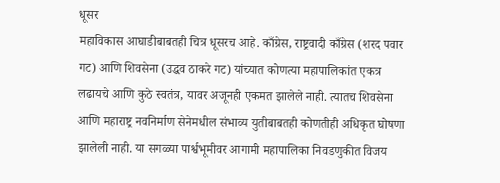धूसर
महाविकास आघाडीबाबतही चित्र धूसरच आहे. काँग्रेस, राष्ट्रवादी काँग्रेस (शरद पवार गट) आणि शिवसेना (उद्धव ठाकरे गट) यांच्यात कोणत्या महापालिकांत एकत्र लढायचे आणि कुठे स्वतंत्र, यावर अजूनही एकमत झालेले नाही. त्यातच शिवसेना आणि महाराष्ट्र नवनिर्माण सेनेमधील संभाव्य युतीबाबतही कोणतीही अधिकृत घोषणा झालेली नाही. या सगळ्या पार्श्वभूमीवर आगामी महापालिका निवडणुकीत विजय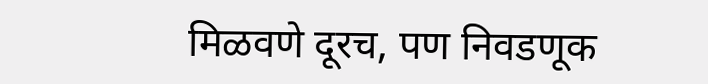मिळवणे दूरच, पण निवडणूक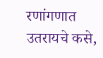रणांगणात उतरायचे कसे,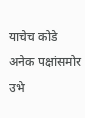याचेच कोडे अनेक पक्षांसमोर उभे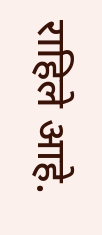राहिले आहे.